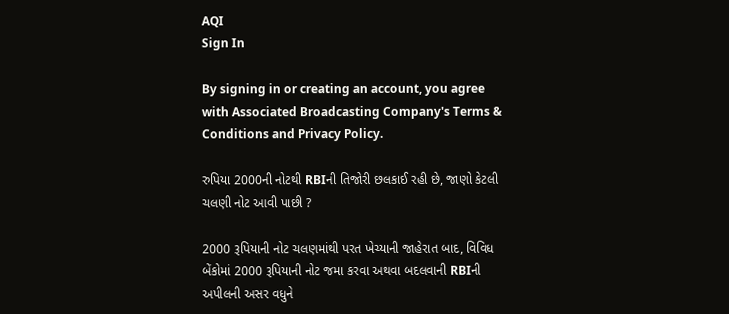AQI
Sign In

By signing in or creating an account, you agree with Associated Broadcasting Company's Terms & Conditions and Privacy Policy.

રુપિયા 2000ની નોટથી RBIની તિજોરી છલકાઈ રહી છે, જાણો કેટલી ચલણી નોટ આવી પાછી ?

2000 રૂપિયાની નોટ ચલણમાંથી પરત ખેચ્યાની જાહેરાત બાદ, વિવિધ બેંકોમાં 2000 રૂપિયાની નોટ જમા કરવા અથવા બદલવાની RBIની અપીલની અસર વધુને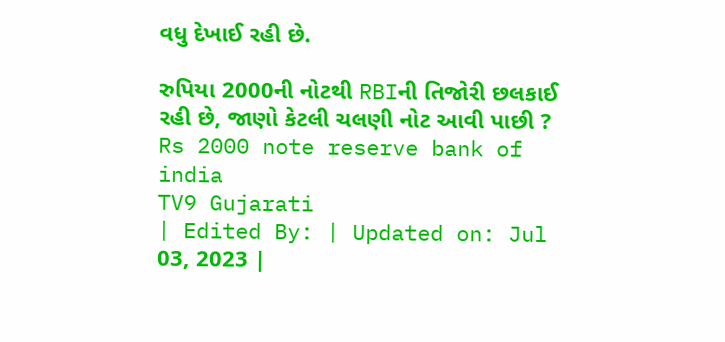વધુ દેખાઈ રહી છે.

રુપિયા 2000ની નોટથી RBIની તિજોરી છલકાઈ રહી છે, જાણો કેટલી ચલણી નોટ આવી પાછી ?
Rs 2000 note reserve bank of india
TV9 Gujarati
| Edited By: | Updated on: Jul 03, 2023 |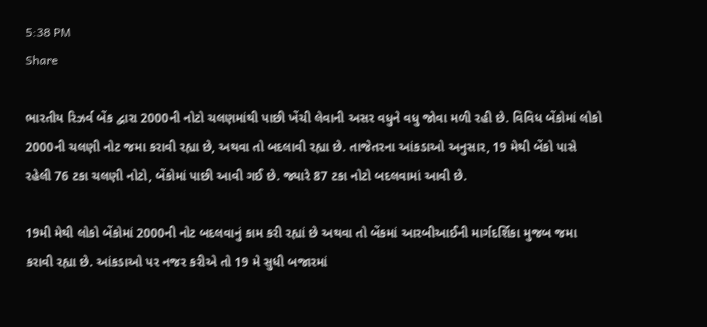5:38 PM
Share

ભારતીય રિઝર્વ બેંક દ્વારા 2000ની નોટો ચલણમાંથી પાછી ખેંચી લેવાની અસર વધુને વધુ જોવા મળી રહી છે. વિવિધ બેંકોમાં લોકો 2000ની ચલણી નોટ જમા કરાવી રહ્યા છે, અથવા તો બદલાવી રહ્યા છે. તાજેતરના આંકડાઓ અનુસાર, 19 મેથી બેંકો પાસે રહેલી 76 ટકા ચલણી નોટો, બેંકોમાં પાછી આવી ગઈ છે. જ્યારે 87 ટકા નોટો બદલવામાં આવી છે.

19મી મેથી લોકો બેંકોમાં 2000ની નોટ બદલવાનું કામ કરી રહ્યાં છે અથવા તો બેંકમાં આરબીઆઈની માર્ગદર્શિકા મુજબ જમા કરાવી રહ્યા છે. આંકડાઓ પર નજર કરીએ તો 19 મે સુધી બજારમાં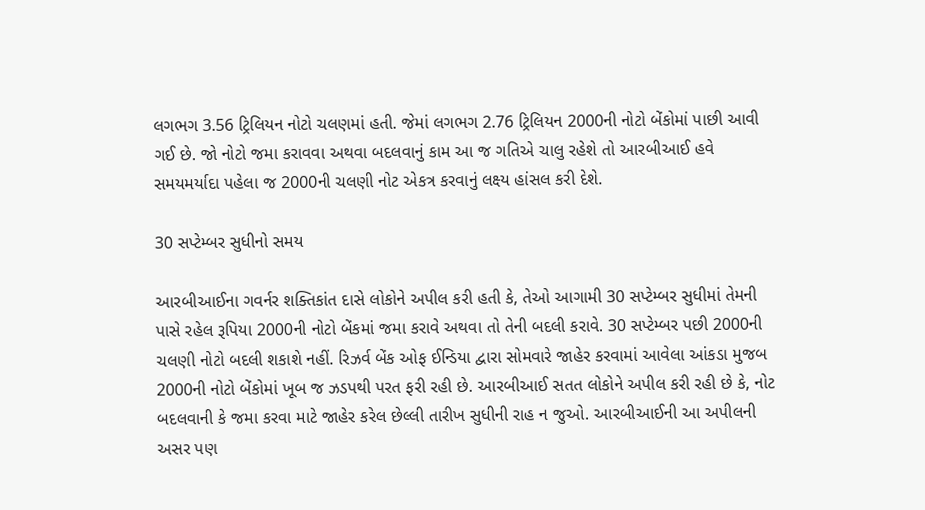લગભગ 3.56 ટ્રિલિયન નોટો ચલણમાં હતી. જેમાં લગભગ 2.76 ટ્રિલિયન 2000ની નોટો બેંકોમાં પાછી આવી ગઈ છે. જો નોટો જમા કરાવવા અથવા બદલવાનું કામ આ જ ગતિએ ચાલુ રહેશે તો આરબીઆઈ હવે સમયમર્યાદા પહેલા જ 2000ની ચલણી નોટ એકત્ર કરવાનું લક્ષ્ય હાંસલ કરી દેશે.

30 સપ્ટેમ્બર સુધીનો સમય

આરબીઆઈના ગવર્નર શક્તિકાંત દાસે લોકોને અપીલ કરી હતી કે, તેઓ આગામી 30 સપ્ટેમ્બર સુધીમાં તેમની પાસે રહેલ રૂપિયા 2000ની નોટો બેંકમાં જમા કરાવે અથવા તો તેની બદલી કરાવે. 30 સપ્ટેમ્બર પછી 2000ની ચલણી નોટો બદલી શકાશે નહીં. રિઝર્વ બેંક ઓફ ઈન્ડિયા દ્વારા સોમવારે જાહેર કરવામાં આવેલા આંકડા મુજબ 2000ની નોટો બેંકોમાં ખૂબ જ ઝડપથી પરત ફરી રહી છે. આરબીઆઈ સતત લોકોને અપીલ કરી રહી છે કે, નોટ બદલવાની કે જમા કરવા માટે જાહેર કરેલ છેલ્લી તારીખ સુધીની રાહ ન જુઓ. આરબીઆઈની આ અપીલની અસર પણ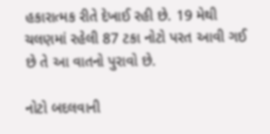હકારાત્મક રીતે દેખાઈ રહી છે. 19 મેથી ચલણમાં રહેલી 87 ટકા નોટો પરત આવી ગઈ છે તે આ વાતનો પુરાવો છે.

નોટો બદલવાની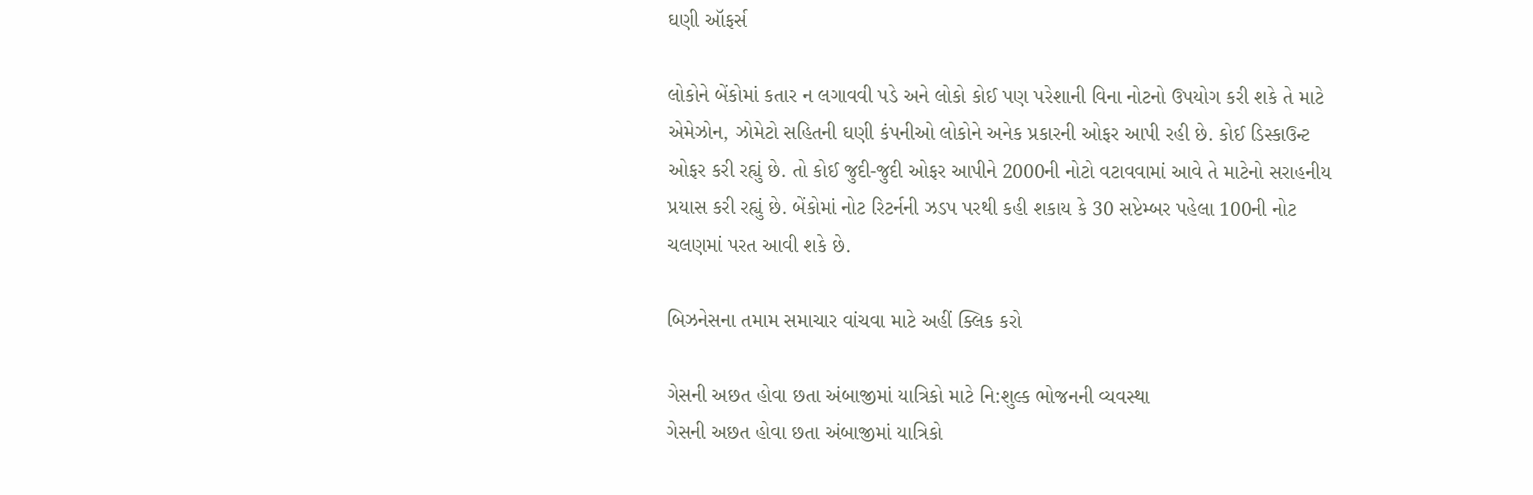ઘણી ઑફર્સ

લોકોને બેંકોમાં કતાર ન લગાવવી પડે અને લોકો કોઈ પણ પરેશાની વિના નોટનો ઉપયોગ કરી શકે તે માટે એમેઝોન, ઝોમેટો સહિતની ઘણી કંપનીઓ લોકોને અનેક પ્રકારની ઓફર આપી રહી છે. કોઈ ડિસ્કાઉન્ટ ઓફર કરી રહ્યું છે. તો કોઈ જુદી-જુદી ઓફર આપીને 2000ની નોટો વટાવવામાં આવે તે માટેનો સરાહનીય પ્રયાસ કરી રહ્યું છે. બેંકોમાં નોટ રિટર્નની ઝડપ પરથી કહી શકાય કે 30 સપ્ટેમ્બર પહેલા 100ની નોટ ચલણમાં પરત આવી શકે છે.

બિઝનેસના તમામ સમાચાર વાંચવા માટે અહીં ક્લિક કરો

ગેસની અછત હોવા છતા અંબાજીમાં યાત્રિકો માટે નિ:શુલ્ક ભોજનની વ્યવસ્થા
ગેસની અછત હોવા છતા અંબાજીમાં યાત્રિકો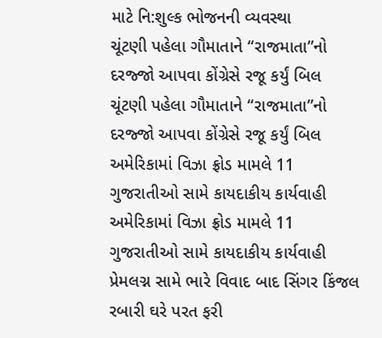માટે નિ:શુલ્ક ભોજનની વ્યવસ્થા
ચૂંટણી પહેલા ગૌમાતાને “રાજમાતા”નો દરજ્જો આપવા કોંગ્રેસે રજૂ કર્યું બિલ
ચૂંટણી પહેલા ગૌમાતાને “રાજમાતા”નો દરજ્જો આપવા કોંગ્રેસે રજૂ કર્યું બિલ
અમેરિકામાં વિઝા ફ્રોડ મામલે 11 ગુજરાતીઓ સામે કાયદાકીય કાર્યવાહી
અમેરિકામાં વિઝા ફ્રોડ મામલે 11 ગુજરાતીઓ સામે કાયદાકીય કાર્યવાહી
પ્રેમલગ્ન સામે ભારે વિવાદ બાદ સિંગર કિંજલ રબારી ઘરે પરત ફરી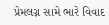પ્રેમલગ્ન સામે ભારે વિવાદ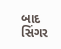બાદ સિંગર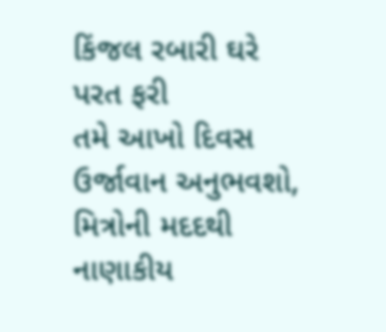કિંજલ રબારી ઘરે પરત ફરી
તમે આખો દિવસ ઉર્જાવાન અનુભવશો, મિત્રોની મદદથી નાણાકીય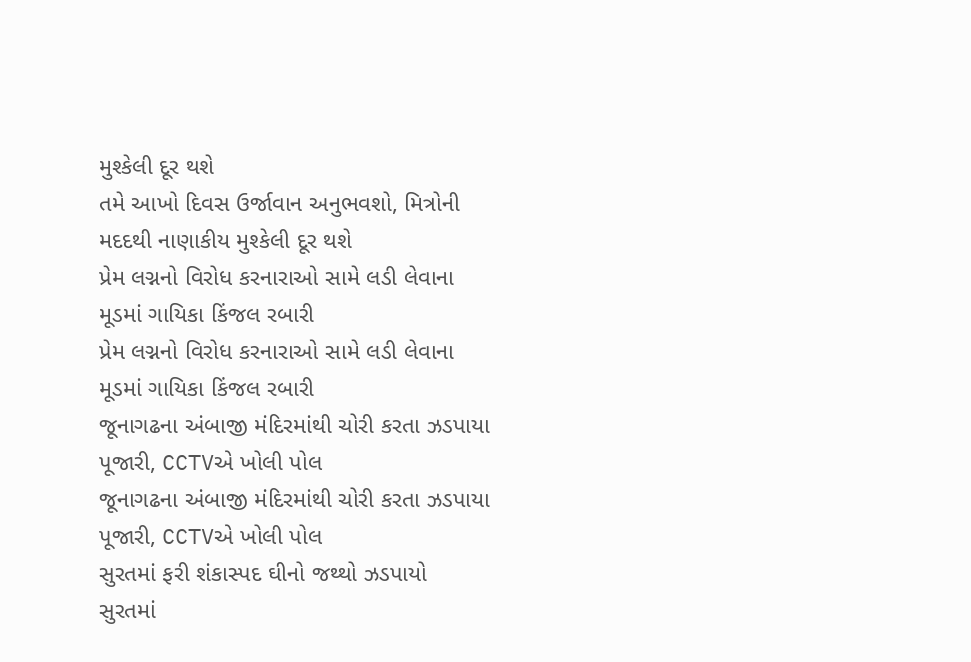મુશ્કેલી દૂર થશે
તમે આખો દિવસ ઉર્જાવાન અનુભવશો, મિત્રોની મદદથી નાણાકીય મુશ્કેલી દૂર થશે
પ્રેમ લગ્નનો વિરોધ કરનારાઓ સામે લડી લેવાના મૂડમાં ગાયિકા કિંજલ રબારી
પ્રેમ લગ્નનો વિરોધ કરનારાઓ સામે લડી લેવાના મૂડમાં ગાયિકા કિંજલ રબારી
જૂનાગઢના અંબાજી મંદિરમાંથી ચોરી કરતા ઝડપાયા પૂજારી, CCTVએ ખોલી પોલ
જૂનાગઢના અંબાજી મંદિરમાંથી ચોરી કરતા ઝડપાયા પૂજારી, CCTVએ ખોલી પોલ
સુરતમાં ફરી શંકાસ્પદ ઘીનો જથ્થો ઝડપાયો
સુરતમાં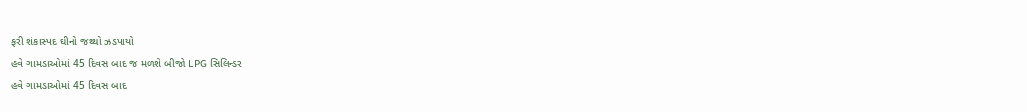ફરી શંકાસ્પદ ઘીનો જથ્થો ઝડપાયો
હવે ગામડાઓમાં 45 દિવસ બાદ જ મળશે બીજો LPG સિલિન્ડર
હવે ગામડાઓમાં 45 દિવસ બાદ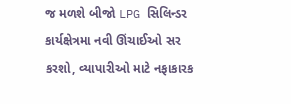જ મળશે બીજો LPG સિલિન્ડર
કાર્યક્ષેત્રમા નવી ઊંચાઈઓ સર કરશો, વ્યાપારીઓ માટે નફાકારક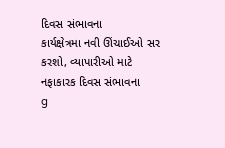દિવસ સંભાવના
કાર્યક્ષેત્રમા નવી ઊંચાઈઓ સર કરશો, વ્યાપારીઓ માટે નફાકારક દિવસ સંભાવના
g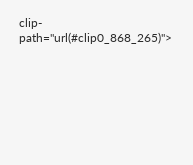clip-path="url(#clip0_868_265)">